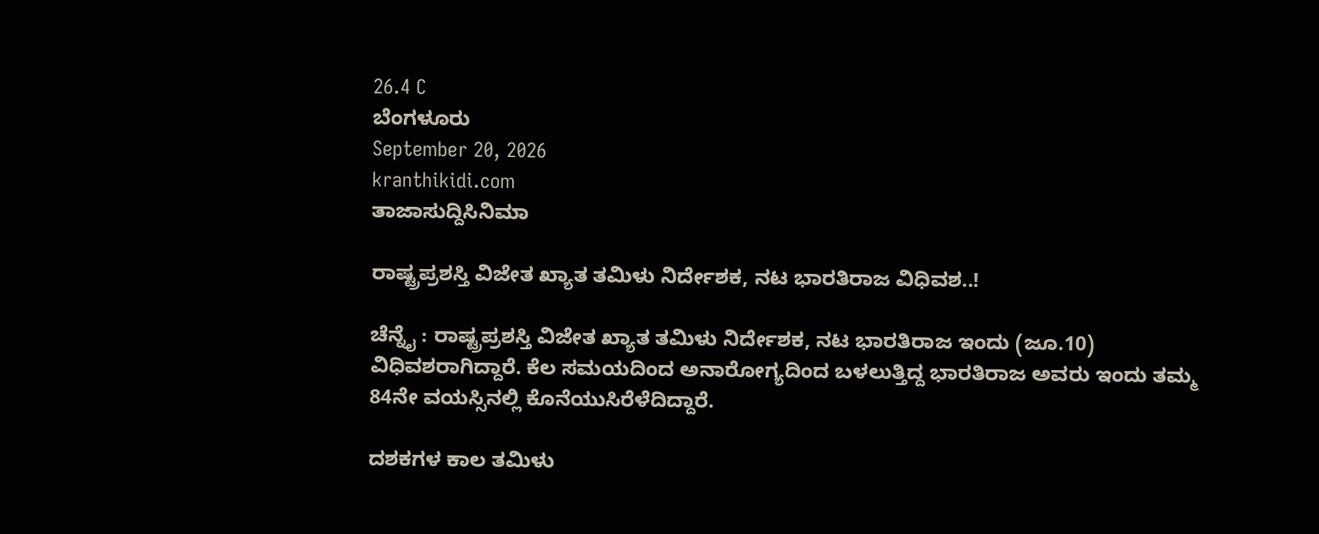26.4 C
ಬೆಂಗಳೂರು
September 20, 2026
kranthikidi.com
ತಾಜಾಸುದ್ದಿಸಿನಿಮಾ

ರಾಷ್ಟ್ರಪ್ರಶಸ್ತಿ ವಿಜೇತ ಖ್ಯಾತ ತಮಿಳು ನಿರ್ದೇಶಕ, ನಟ ಭಾರತಿರಾಜ ವಿಧಿವಶ..!

ಚೆನ್ನೈ : ರಾಷ್ಟ್ರಪ್ರಶಸ್ತಿ ವಿಜೇತ ಖ್ಯಾತ ತಮಿಳು ನಿರ್ದೇಶಕ, ನಟ ಭಾರತಿರಾಜ ಇಂದು (ಜೂ.10) ವಿಧಿವಶರಾಗಿದ್ದಾರೆ. ಕೆಲ ಸಮಯದಿಂದ ಅನಾರೋಗ್ಯದಿಂದ ಬಳಲುತ್ತಿದ್ದ ಭಾರತಿರಾಜ ಅವರು ಇಂದು ತಮ್ಮ 84ನೇ ವಯಸ್ಸಿನಲ್ಲಿ ಕೊನೆಯುಸಿರೆಳೆದಿದ್ದಾರೆ.

ದಶಕಗಳ ಕಾಲ ತಮಿಳು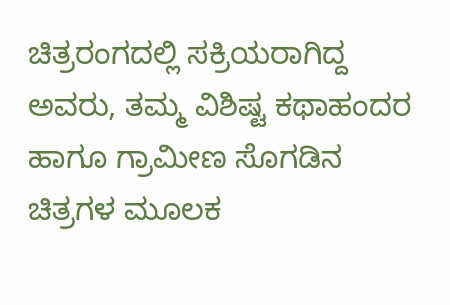ಚಿತ್ರರಂಗದಲ್ಲಿ ಸಕ್ರಿಯರಾಗಿದ್ದ ಅವರು, ತಮ್ಮ ವಿಶಿಷ್ಟ ಕಥಾಹಂದರ ಹಾಗೂ ಗ್ರಾಮೀಣ ಸೊಗಡಿನ ಚಿತ್ರಗಳ ಮೂಲಕ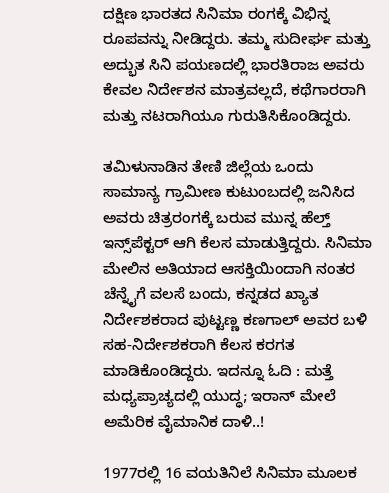ದಕ್ಷಿಣ ಭಾರತದ ಸಿನಿಮಾ ರಂಗಕ್ಕೆ ವಿಭಿನ್ನ ರೂಪವನ್ನು ನೀಡಿದ್ದರು. ತಮ್ಮ ಸುದೀರ್ಘ ಮತ್ತು ಅದ್ಭುತ ಸಿನಿ ಪಯಣದಲ್ಲಿ ಭಾರತಿರಾಜ ಅವರು ಕೇವಲ ನಿರ್ದೇಶನ ಮಾತ್ರವಲ್ಲದೆ, ಕಥೆಗಾರರಾಗಿ ಮತ್ತು ನಟರಾಗಿಯೂ ಗುರುತಿಸಿಕೊಂಡಿದ್ದರು.

ತಮಿಳುನಾಡಿನ ತೇಣಿ ಜಿಲ್ಲೆಯ ಒಂದು ಸಾಮಾನ್ಯ ಗ್ರಾಮೀಣ ಕುಟುಂಬದಲ್ಲಿ ಜನಿಸಿದ ಅವರು ಚಿತ್ರರಂಗಕ್ಕೆ ಬರುವ ಮುನ್ನ ಹೆಲ್ತ್ ಇನ್ಸ್‌ಪೆಕ್ಟರ್ ಆಗಿ ಕೆಲಸ ಮಾಡುತ್ತಿದ್ದರು. ಸಿನಿಮಾ ಮೇಲಿನ ಅತಿಯಾದ ಆಸಕ್ತಿಯಿಂದಾಗಿ ನಂತರ ಚೆನ್ನೈಗೆ ವಲಸೆ ಬಂದು, ಕನ್ನಡದ ಖ್ಯಾತ ನಿರ್ದೇಶಕರಾದ ಪುಟ್ಟಣ್ಣ ಕಣಗಾಲ್ ಅವರ ಬಳಿ ಸಹ-ನಿರ್ದೇಶಕರಾಗಿ ಕೆಲಸ ಕರಗತ ಮಾಡಿಕೊಂಡಿದ್ದರು. ಇದನ್ನೂ ಓದಿ : ಮತ್ತೆ ಮಧ್ಯಪ್ರಾಚ್ಯದಲ್ಲಿ ಯುದ್ಧ; ಇರಾನ್‌ ಮೇಲೆ ಅಮೆರಿಕ ವೈಮಾನಿಕ ದಾಳಿ..!

1977ರಲ್ಲಿ 16 ವಯತಿನಿಲೆ ಸಿನಿಮಾ ಮೂಲಕ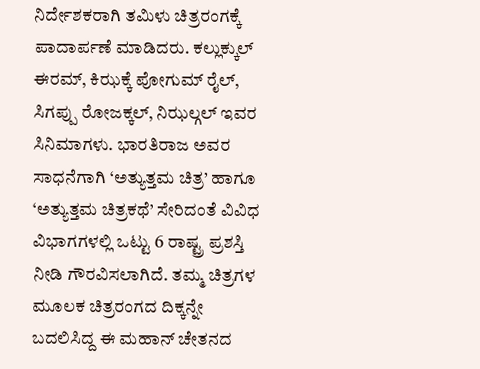ನಿರ್ದೇಶಕರಾಗಿ ತಮಿಳು ಚಿತ್ರರಂಗಕ್ಕೆ ಪಾದಾರ್ಪಣೆ ಮಾಡಿದರು. ಕಲ್ಲುಕ್ಕುಲ್ ಈರಮ್, ಕಿಝಕ್ಕೆ ಪೋಗುಮ್ ರೈಲ್, ಸಿಗಪ್ಪು ರೋಜಕ್ಕಲ್, ನಿಝಲ್ಗಲ್ ಇವರ ಸಿನಿಮಾಗಳು. ಭಾರತಿರಾಜ ಅವರ ಸಾಧನೆಗಾಗಿ ‘ಅತ್ಯುತ್ತಮ ಚಿತ್ರ’ ಹಾಗೂ ‘ಅತ್ಯುತ್ತಮ ಚಿತ್ರಕಥೆ’ ಸೇರಿದಂತೆ ವಿವಿಧ ವಿಭಾಗಗಳಲ್ಲಿ ಒಟ್ಟು 6 ರಾಷ್ಟ್ರ ಪ್ರಶಸ್ತಿ ನೀಡಿ ಗೌರವಿಸಲಾಗಿದೆ. ತಮ್ಮ ಚಿತ್ರಗಳ ಮೂಲಕ ಚಿತ್ರರಂಗದ ದಿಕ್ಕನ್ನೇ ಬದಲಿಸಿದ್ದ ಈ ಮಹಾನ್ ಚೇತನದ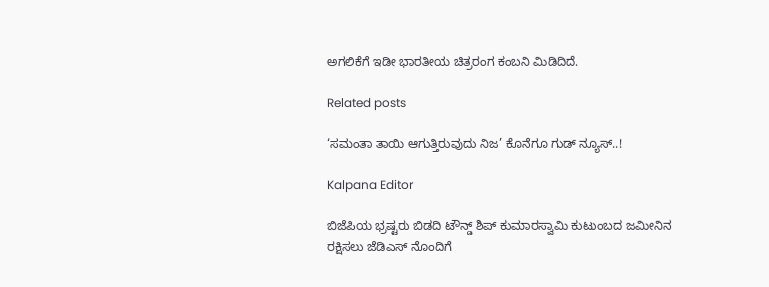ಅಗಲಿಕೆಗೆ ಇಡೀ ಭಾರತೀಯ ಚಿತ್ರರಂಗ ಕಂಬನಿ ಮಿಡಿದಿದೆ.

Related posts

‘ಸಮಂತಾ ತಾಯಿ ಆಗುತ್ತಿರುವುದು ನಿಜ’ ಕೊನೆಗೂ ಗುಡ್ ನ್ಯೂಸ್..!

Kalpana Editor

ಬಿಜೆಪಿಯ ಭ್ರಷ್ಟರು ಬಿಡದಿ ಟೌನ್ಡ್ ಶಿಪ್ ಕುಮಾರಸ್ವಾಮಿ ಕುಟುಂಬದ ಜಮೀನಿನ ರಕ್ಷಿಸಲು ಜೆಡಿಎಸ್ ನೊಂದಿಗೆ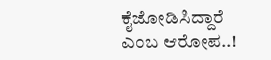ಕೈಜೋಡಿಸಿದ್ದಾರೆ ಎಂಬ ಆರೋಪ..!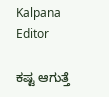Kalpana Editor

ಕಷ್ಟ ಆಗುತ್ತೆ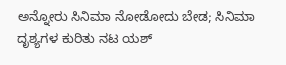ಅನ್ನೋರು ಸಿನಿಮಾ ನೋಡೋದು ಬೇಡ; ಸಿನಿಮಾ ದೃಶ್ಯಗಳ ಕುರಿತು ನಟ ಯಶ್‌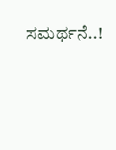ಸಮರ್ಥನೆ..!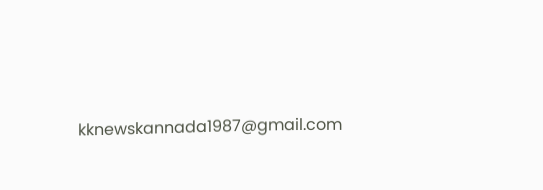kknewskannada1987@gmail.com